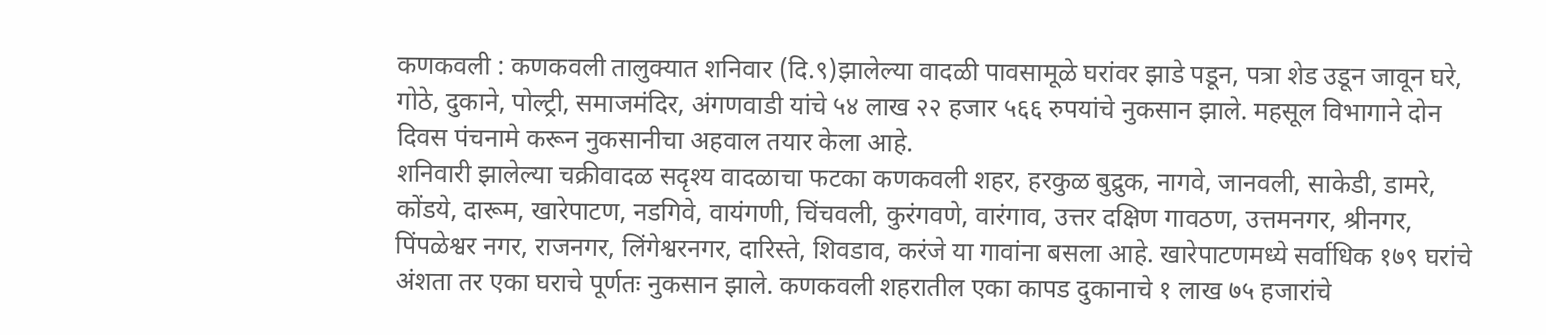कणकवली : कणकवली तालुक्यात शनिवार (दि.९)झालेल्या वादळी पावसामूळे घरांवर झाडे पडून, पत्रा शेड उडून जावून घरे, गोठे, दुकाने, पोल्ट्री, समाजमंदिर, अंगणवाडी यांचे ५४ लाख २२ हजार ५६६ रुपयांचे नुकसान झाले. महसूल विभागाने दोन दिवस पंचनामे करून नुकसानीचा अहवाल तयार केला आहे.
शनिवारी झालेल्या चक्रीवादळ सदृश्य वादळाचा फटका कणकवली शहर, हरकुळ बुद्रुक, नागवे, जानवली, साकेडी, डामरे, कोंडये, दारूम, खारेपाटण, नडगिवे, वायंगणी, चिंचवली, कुरंगवणे, वारंगाव, उत्तर दक्षिण गावठण, उत्तमनगर, श्रीनगर, पिंपळेश्वर नगर, राजनगर, लिंगेश्वरनगर, दारिस्ते, शिवडाव, करंजे या गावांना बसला आहे. खारेपाटणमध्ये सर्वाधिक १७९ घरांचे अंशता तर एका घराचे पूर्णतः नुकसान झाले. कणकवली शहरातील एका कापड दुकानाचे १ लाख ७५ हजारांचे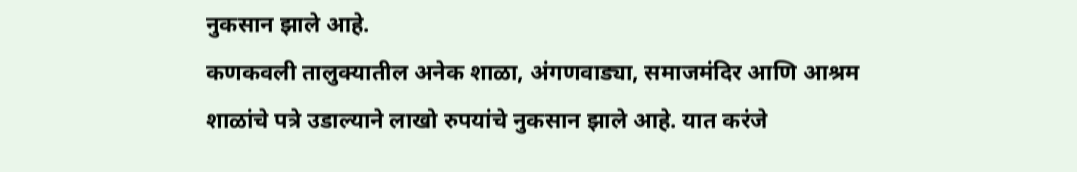नुकसान झाले आहे.
कणकवली तालुक्यातील अनेक शाळा, अंगणवाड्या, समाजमंदिर आणि आश्रम शाळांचे पत्रे उडाल्याने लाखो रुपयांचे नुकसान झाले आहे. यात करंजे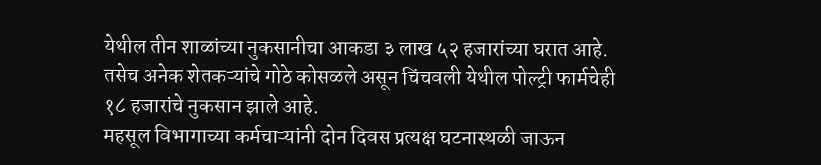येथील तीन शाळांच्या नुकसानीचा आकडा ३ लाख ५२ हजारांच्या घरात आहे. तसेच अनेक शेतकऱ्यांचे गोठे कोसळले असून चिंचवली येथील पोल्ट्री फार्मचेही १८ हजारांचे नुकसान झाले आहे.
महसूल विभागाच्या कर्मचाऱ्यांनी दोन दिवस प्रत्यक्ष घटनास्थळी जाऊन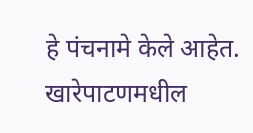हे पंचनामे केले आहेत. खारेपाटणमधील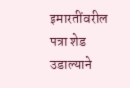इमारतींवरील पत्रा शेड उडाल्याने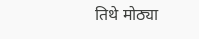तिथे मोठ्या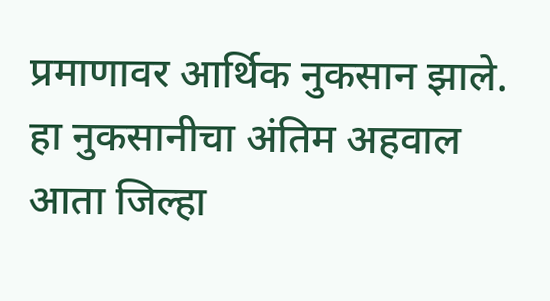प्रमाणावर आर्थिक नुकसान झाले. हा नुकसानीचा अंतिम अहवाल आता जिल्हा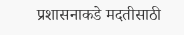प्रशासनाकडे मदतीसाठी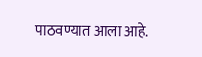पाठवण्यात आला आहे.